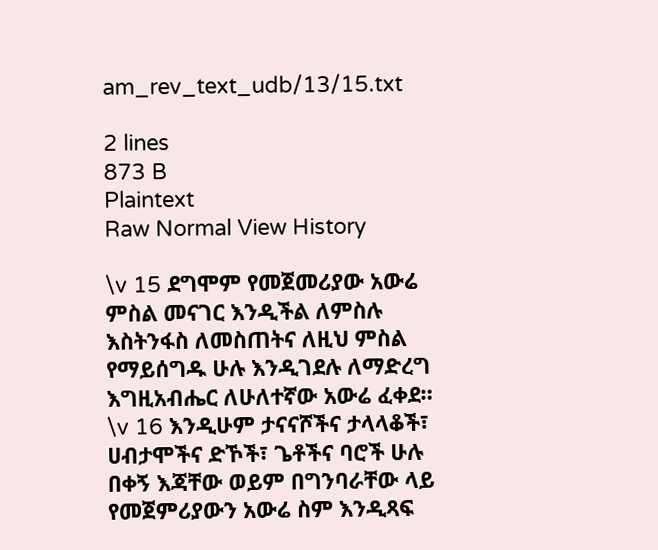am_rev_text_udb/13/15.txt

2 lines
873 B
Plaintext
Raw Normal View History

\v 15 ደግሞም የመጀመሪያው አውሬ ምስል መናገር እንዲችል ለምስሉ እስትንፋስ ለመስጠትና ለዚህ ምስል የማይሰግዱ ሁሉ እንዲገደሉ ለማድረግ እግዚአብሔር ለሁለተኛው አውሬ ፈቀደ።
\v 16 እንዲሁም ታናናሾችና ታላላቆች፣ ሀብታሞችና ድኾች፣ ጌቶችና ባሮች ሁሉ በቀኝ እጃቸው ወይም በግንባራቸው ላይ የመጀምሪያውን አውሬ ስም እንዲጻፍ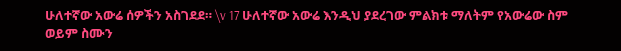ሁለተኛው አውሬ ሰዎችን አስገደደ። \v 17 ሁለተኛው አውሬ እንዲህ ያደረገው ምልክቱ ማለትም የአውሬው ስም ወይም ስሙን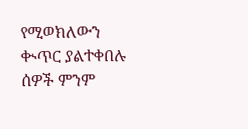የሚወክለውን ቊጥር ያልተቀበሉ ሰዎች ምንም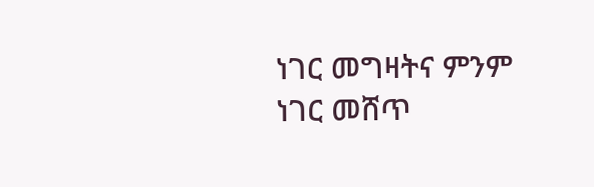ነገር መግዛትና ምንም ነገር መሸጥ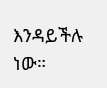እንዳይችሉ ነው።